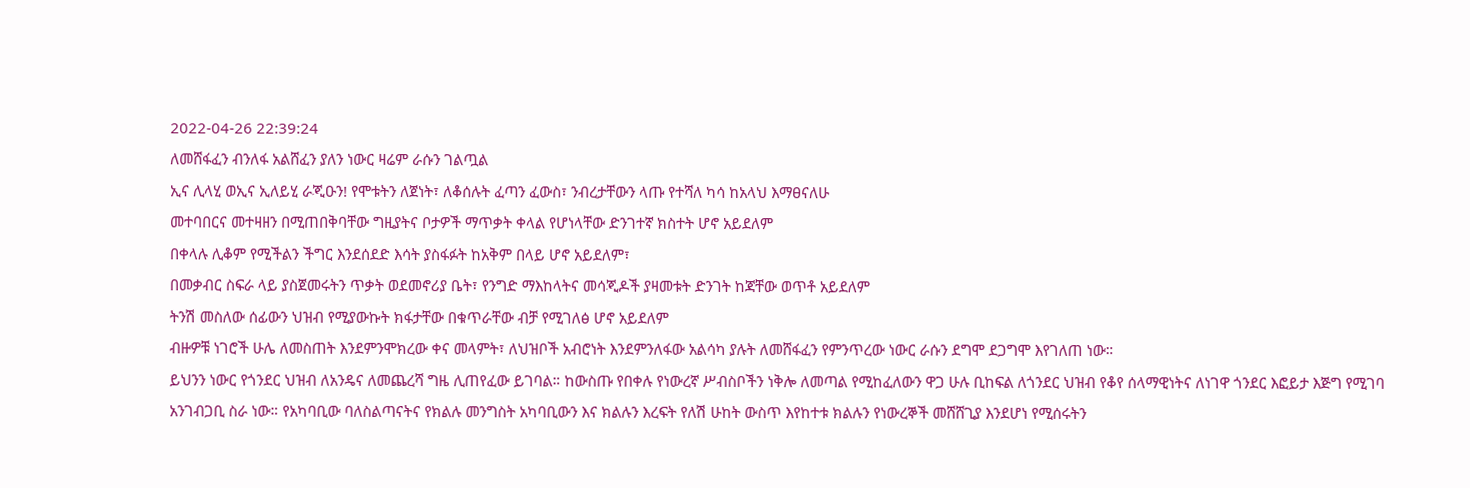2022-04-26 22:39:24
ለመሸፋፈን ብንለፋ አልሸፈን ያለን ነውር ዛሬም ራሱን ገልጧል
ኢና ሊላሂ ወኢና ኢለይሂ ራጂዑን! የሞቱትን ለጀነት፣ ለቆሰሉት ፈጣን ፈውስ፣ ንብረታቸውን ላጡ የተሻለ ካሳ ከአላህ እማፀናለሁ
መተባበርና መተዛዘን በሚጠበቅባቸው ግዚያትና ቦታዎች ማጥቃት ቀላል የሆነላቸው ድንገተኛ ክስተት ሆኖ አይደለም
በቀላሉ ሊቆም የሚችልን ችግር እንደሰደድ እሳት ያስፋፉት ከአቅም በላይ ሆኖ አይደለም፣
በመቃብር ስፍራ ላይ ያስጀመሩትን ጥቃት ወደመኖሪያ ቤት፣ የንግድ ማእከላትና መሳጂዶች ያዛመቱት ድንገት ከጃቸው ወጥቶ አይደለም
ትንሽ መስለው ሰፊውን ህዝብ የሚያውኩት ክፋታቸው በቁጥራቸው ብቻ የሚገለፅ ሆኖ አይደለም
ብዙዎቹ ነገሮች ሁሌ ለመስጠት እንደምንሞክረው ቀና መላምት፣ ለህዝቦች አብሮነት እንደምንለፋው አልሳካ ያሉት ለመሸፋፈን የምንጥረው ነውር ራሱን ደግሞ ደጋግሞ እየገለጠ ነው።
ይህንን ነውር የጎንደር ህዝብ ለአንዴና ለመጨረሻ ግዜ ሊጠየፈው ይገባል። ከውስጡ የበቀሉ የነውረኛ ሥብስቦችን ነቅሎ ለመጣል የሚከፈለውን ዋጋ ሁሉ ቢከፍል ለጎንደር ህዝብ የቆየ ሰላማዊነትና ለነገዋ ጎንደር እፎይታ እጅግ የሚገባ አንገብጋቢ ስራ ነው። የአካባቢው ባለስልጣናትና የክልሉ መንግስት አካባቢውን እና ክልሉን እረፍት የለሽ ሁከት ውስጥ እየከተቱ ክልሉን የነውረኞች መሸሸጊያ እንደሆነ የሚሰሩትን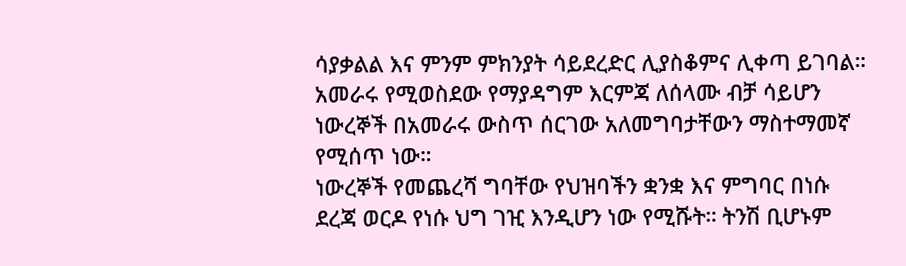ሳያቃልል እና ምንም ምክንያት ሳይደረድር ሊያስቆምና ሊቀጣ ይገባል። አመራሩ የሚወስደው የማያዳግም እርምጃ ለሰላሙ ብቻ ሳይሆን ነውረኞች በአመራሩ ውስጥ ሰርገው አለመግባታቸውን ማስተማመኛ የሚሰጥ ነው።
ነውረኞች የመጨረሻ ግባቸው የህዝባችን ቋንቋ እና ምግባር በነሱ ደረጃ ወርዶ የነሱ ህግ ገዢ እንዲሆን ነው የሚሹት። ትንሽ ቢሆኑም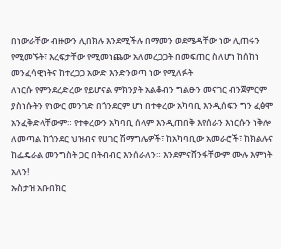በነውራቸው ብዙውን ሊበክሉ እንደሚችሉ በማመን ወደሜዳቸው ነው ሊጠሩን የሚመኙት፣ እረፍታቸው የሚመነጨው አለመረጋጋት በመፍጠር ስለሆነ ከሰከነ መንፈሳዊነትና ከተረጋጋ አውድ እንድንወጣ ነው የሚለፉት
ለነርሱ የምንደረድረው የይሆናል ምክንያት አልቆብን ግልፁን መናገር ብንጀምርም ያስነሱትን የነውር መንገድ በጎንደርም ሆነ በተቀረው አካባቢ እንዲሰፍን ግን ፈፅሞ አንፈቅድላቸውም። የተቀረውን አካባቢ ሰላም እንዲጠበቅ እየሰራን እነርሱን ነቅሎ ለመጣል ከጎንደር ህዝብና የሀገር ሽማግሌዎች፣ ከአካባቢው አመራሮች፣ ከክልሉና ከፌዴራል መንግስት ጋር በትብብር እንሰራለን። እንደምናሸንፋቸውም ሙሉ እምነት አለን!
ኡስታዝ አቡበክር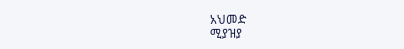አህመድ
ሚያዝያ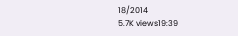18/2014
5.7K views19:39